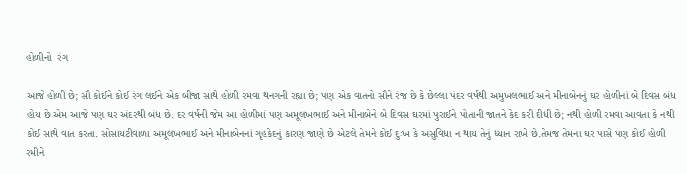હોળીનો  રંગ

આજે હોળી છે; સૌ કોઈને કોઈ રંગ લઈને એક બીજા સાથે હોળી રમવા થનગની રહ્યા છે; પણ એક વાતનો સૌને રંજ છે કે છેલ્લા પંદર વર્ષથી અમુખલભાઈ અને મીનાબેનનું ઘર હોળીનાં બે દિવસ બંધ હોય છે એમ આજે પણ ઘર અંદરથી બંધ છે. દર વર્ષની જેમ આ હોળીમાં પણ અમૂલખભાઈ અને મીનાબેને બે દિવસ ઘરમાં પુરાઈને પોતાની જાતને કેદ કરી દીધી છે; નથી હોળી રમવા આવતા કે નથી કોઈ સાથે વાત કરતા. સોસાયટીવાળા અમૂલખભાઈ અને મીનાબેનનાં ગૃહકેદનું કારણ જાણે છે એટલે તેમને કોઈ દુઃખ કે અસુવિધા ન થાય તેનું ધ્યાન રાખે છે.તેમજ તેમના ઘર પાસે પણ કોઈ હોળી રમીને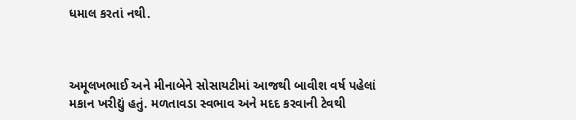ધમાલ કરતાં નથી.



અમૂલખભાઈ અને મીનાબેને સોસાયટીમાં આજથી બાવીશ વર્ષ પહેલાં મકાન ખરીદ્યું હતું. મળતાવડા સ્વભાવ અને મદદ કરવાની ટેવથી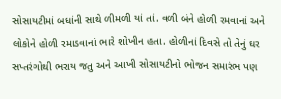સોસાયટીમાં બધાંની સાથે ળીમળી યાં તાં. વળી બંને હોળી રમવાનાં અને લોકોને હોળી રમાડવાનાં ભારે શોખીન હતા. હોળીનાં દિવસે તો તેનું ઘર સપ્તરંગોથી ભરાય જતુ અને આખી સોસાયટીનો ભોજન સમારંભ પણ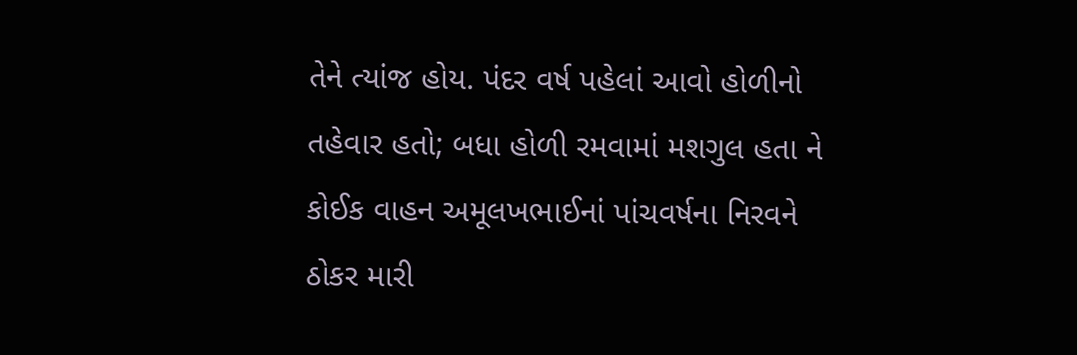તેને ત્યાંજ હોય. પંદર વર્ષ પહેલાં આવો હોળીનો તહેવાર હતો; બધા હોળી રમવામાં મશગુલ હતા ને કોઈક વાહન અમૂલખભાઈનાં પાંચવર્ષના નિરવને ઠોકર મારી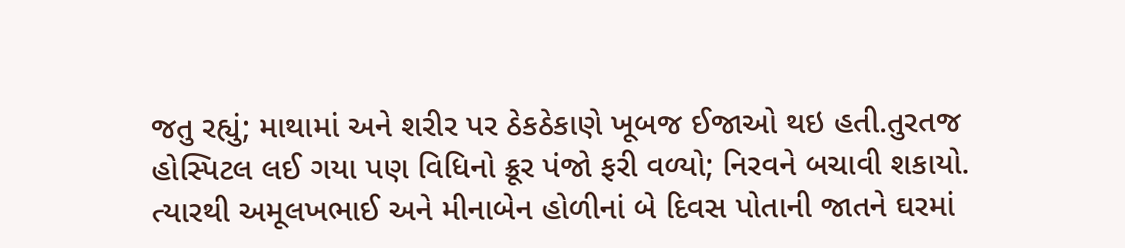જતુ રહ્યું; માથામાં અને શરીર પર ઠેકઠેકાણે ખૂબજ ઈજાઓ થઇ હતી.તુરતજ હોસ્પિટલ લઈ ગયા પણ વિધિનો ક્રૂર પંજો ફરી વળ્યો; નિરવને બચાવી શકાયો. ત્યારથી અમૂલખભાઈ અને મીનાબેન હોળીનાં બે દિવસ પોતાની જાતને ઘરમાં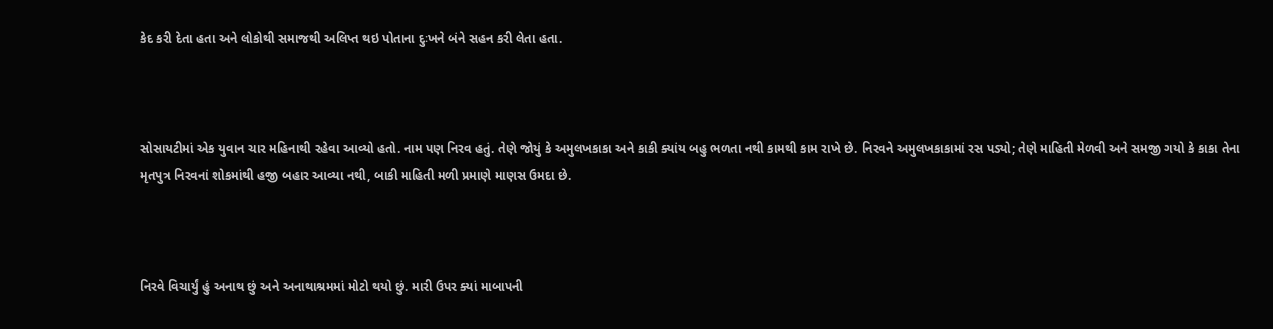કેદ કરી દેતા હતા અને લોકોથી સમાજથી અલિપ્ત થઇ પોતાના દુઃખને બંને સહન કરી લેતા હતા.



સોસાયટીમાં એક યુવાન ચાર મહિનાથી રહેવા આવ્યો હતો. નામ પણ નિરવ હતું. તેણે જોયું કે અમુલખકાકા અને કાકી ક્યાંય બહુ ભળતા નથી કામથી કામ રાખે છે. નિરવને અમુલખકાકામાં રસ પડ્યો; તેણે માહિતી મેળવી અને સમજી ગયો કે કાકા તેના મૃતપુત્ર નિરવનાં શોકમાંથી હજી બહાર આવ્યા નથી, બાકી માહિતી મળી પ્રમાણે માણસ ઉમદા છે.



નિરવે વિચાર્યું હું અનાથ છું અને અનાથાશ્રમમાં મોટો થયો છું. મારી ઉપર ક્યાં માબાપની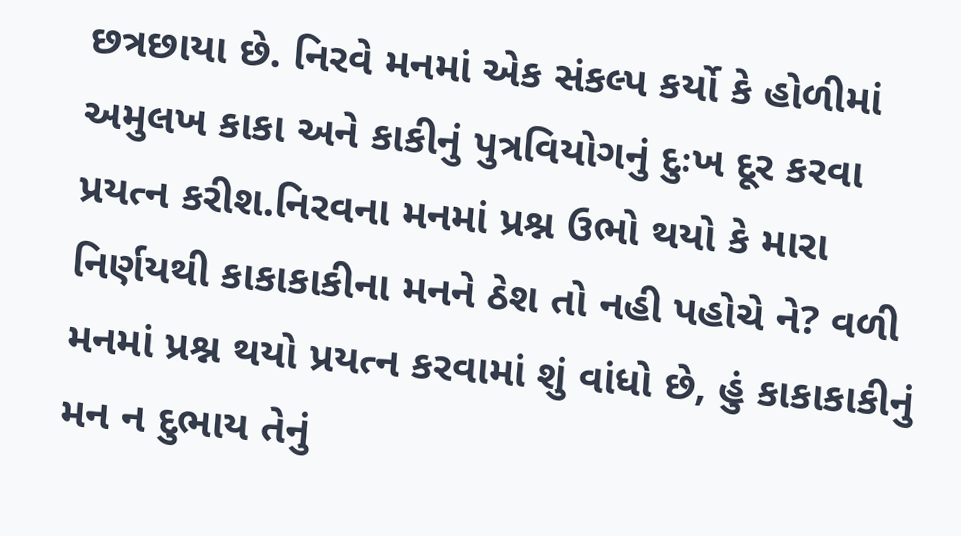છત્રછાયા છે. નિરવે મનમાં એક સંકલ્પ કર્યો કે હોળીમાં અમુલખ કાકા અને કાકીનું પુત્રવિયોગનું દુઃખ દૂર કરવા પ્રયત્ન કરીશ.નિરવના મનમાં પ્રશ્ન ઉભો થયો કે મારા નિર્ણયથી કાકાકાકીના મનને ઠેશ તો નહી પહોચે ને? વળી મનમાં પ્રશ્ન થયો પ્રયત્ન કરવામાં શું વાંધો છે, હું કાકાકાકીનું મન ન દુભાય તેનું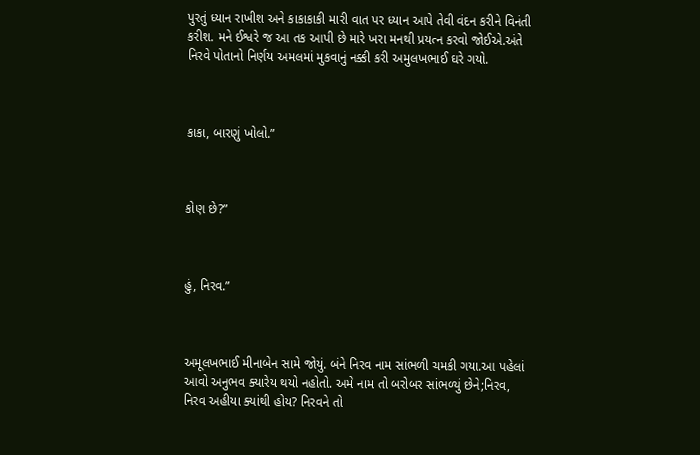પુરતું ધ્યાન રાખીશ અને કાકાકાકી મારી વાત પર ધ્યાન આપે તેવી વંદન કરીને વિનંતી કરીશ. મને ઈશ્વરે જ આ તક આપી છે મારે ખરા મનથી પ્રયત્ન કરવો જોઈએ.અંતે નિરવે પોતાનો નિર્ણય અમલમાં મુકવાનું નક્કી કરી અમુલખભાઈ ઘરે ગયો.



કાકા, બારણું ખોલો.”



કોણ છે?”



હું, નિરવ.”



અમૂલખભાઈ મીનાબેન સામે જોયું. બંને નિરવ નામ સાંભળી ચમકી ગયા.આ પહેલાં આવો અનુભવ ક્યારેય થયો નહોતો. અમે નામ તો બરોબર સાંભળ્યું છેને;નિરવ, નિરવ અહીયા ક્યાંથી હોય? નિરવને તો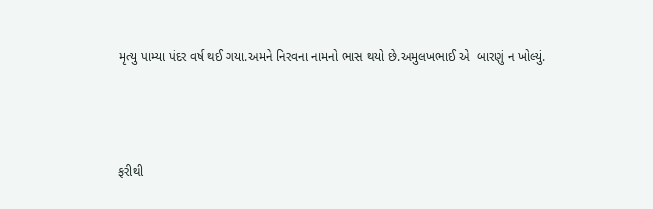મૃત્યુ પામ્યા પંદર વર્ષ થઈ ગયા.અમને નિરવના નામનો ભાસ થયો છે.અમુલખભાઈ એ  બારણું ન ખોલ્યું.



ફરીથી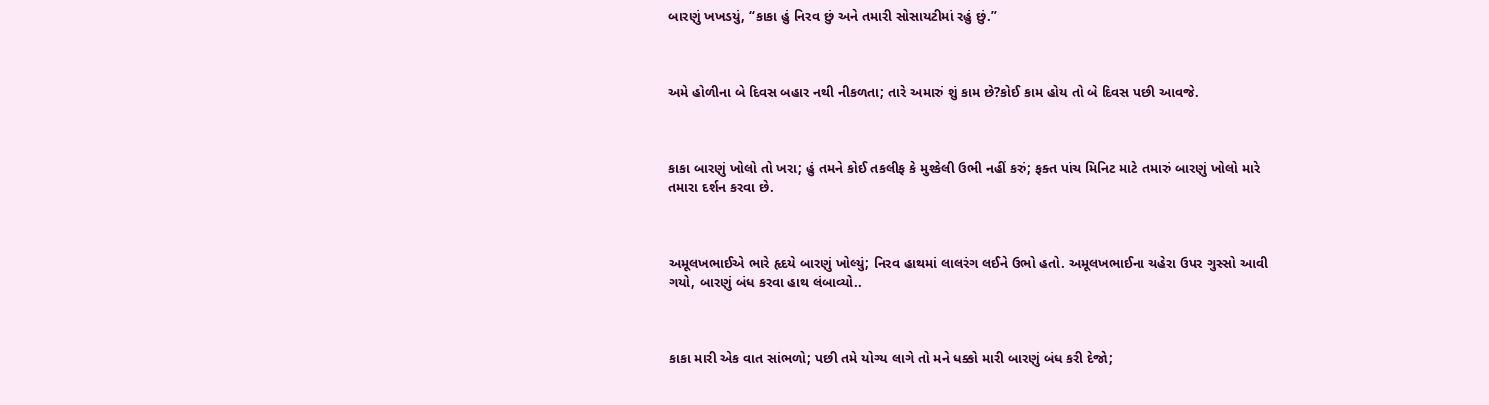બારણું ખખડયું, “કાકા હું નિરવ છું અને તમારી સોસાયટીમાં રહું છું.”



અમે હોળીના બે દિવસ બહાર નથી નીકળતા; તારે અમારું શું કામ છે?કોઈ કામ હોય તો બે દિવસ પછી આવજે.



કાકા બારણું ખોલો તો ખરા; હું તમને કોઈ તકલીફ કે મુશ્કેલી ઉભી નહીં કરું; ફક્ત પાંચ મિનિટ માટે તમારું બારણું ખોલો મારે તમારા દર્શન કરવા છે.



અમૂલખભાઈએ ભારે હૃદયે બારણું ખોલ્યું; નિરવ હાથમાં લાલરંગ લઈને ઉભો હતો. અમૂલખભાઈના ચહેરા ઉપર ગુસ્સો આવી ગયો, બારણું બંધ કરવા હાથ લંબાવ્યો..



કાકા મારી એક વાત સાંભળો; પછી તમે યોગ્ય લાગે તો મને ધક્કો મારી બારણું બંધ કરી દેજો;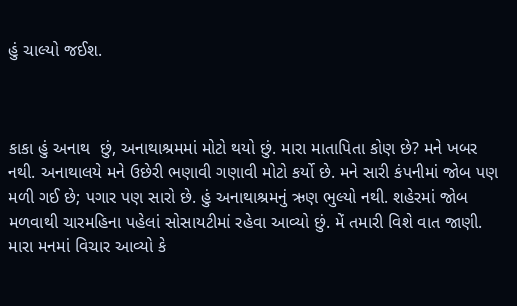હું ચાલ્યો જઈશ.



કાકા હું અનાથ  છું, અનાથાશ્રમમાં મોટો થયો છું. મારા માતાપિતા કોણ છે? મને ખબર નથી. અનાથાલયે મને ઉછેરી ભણાવી ગણાવી મોટો કર્યો છે. મને સારી કંપનીમાં જોબ પણ મળી ગઈ છે; પગાર પણ સારો છે. હું અનાથાશ્રમનું ઋણ ભુલ્યો નથી. શહેરમાં જોબ મળવાથી ચારમહિના પહેલાં સોસાયટીમાં રહેવા આવ્યો છું. મેં તમારી વિશે વાત જાણી. મારા મનમાં વિચાર આવ્યો કે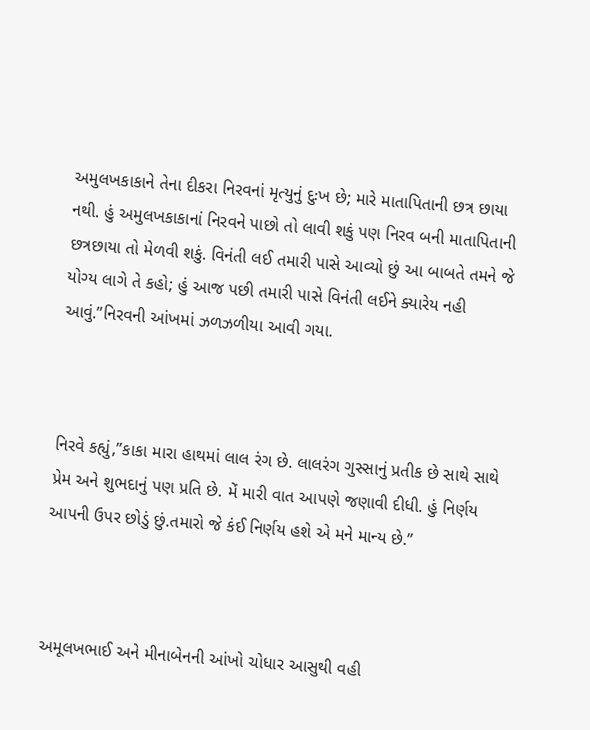અમુલખકાકાને તેના દીકરા નિરવનાં મૃત્યુનું દુઃખ છે; મારે માતાપિતાની છત્ર છાયા નથી. હું અમુલખકાકાનાં નિરવને પાછો તો લાવી શકું પણ નિરવ બની માતાપિતાની છત્રછાયા તો મેળવી શકું. વિનંતી લઈ તમારી પાસે આવ્યો છું આ બાબતે તમને જે યોગ્ય લાગે તે કહો; હું આજ પછી તમારી પાસે વિનંતી લઈને ક્યારેય નહી આવું.”નિરવની આંખમાં ઝળઝળીયા આવી ગયા.



નિરવે કહ્યું,”કાકા મારા હાથમાં લાલ રંગ છે. લાલરંગ ગુસ્સાનું પ્રતીક છે સાથે સાથે પ્રેમ અને શુભદાનું પણ પ્રતિ છે. મેં મારી વાત આપણે જણાવી દીધી. હું નિર્ણય આપની ઉપર છોડું છું.તમારો જે કંઈ નિર્ણય હશે એ મને માન્ય છે.”



અમૂલખભાઈ અને મીનાબેનની આંખો ચોધાર આસુથી વહી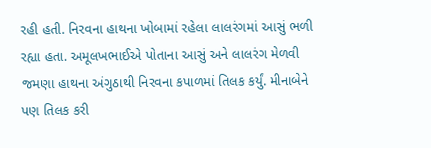રહી હતી. નિરવના હાથના ખોબામાં રહેલા લાલરંગમાં આસું ભળી રહ્યા હતા. અમૂલખભાઈએ પોતાના આસું અને લાલરંગ મેળવી જમણા હાથના અંગુઠાથી નિરવના કપાળમાં તિલક કર્યું. મીનાબેને પણ તિલક કરી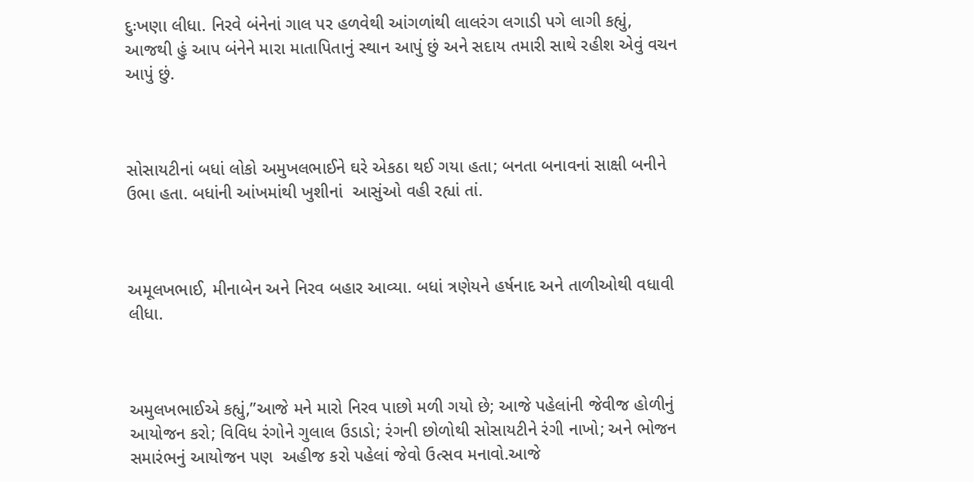દુઃખણા લીધા. નિરવે બંનેનાં ગાલ પર હળવેથી આંગળાંથી લાલરંગ લગાડી પગે લાગી કહ્યું, આજથી હું આપ બંનેને મારા માતાપિતાનું સ્થાન આપું છું અને સદાય તમારી સાથે રહીશ એવું વચન આપું છું.



સોસાયટીનાં બધાં લોકો અમુખલભાઈને ઘરે એકઠા થઈ ગયા હતા; બનતા બનાવનાં સાક્ષી બનીને ઉભા હતા. બધાંની આંખમાંથી ખુશીનાં  આસુંઓ વહી રહ્યાં તાં.



અમૂલખભાઈ, મીનાબેન અને નિરવ બહાર આવ્યા. બધાં ત્રણેયને હર્ષનાદ અને તાળીઓથી વધાવી લીધા.



અમુલખભાઈએ કહ્યું,”આજે મને મારો નિરવ પાછો મળી ગયો છે; આજે પહેલાંની જેવીજ હોળીનું આયોજન કરો; વિવિધ રંગોને ગુલાલ ઉડાડો; રંગની છોળોથી સોસાયટીને રંગી નાખો; અને ભોજન સમારંભનું આયોજન પણ  અહીજ કરો પહેલાં જેવો ઉત્સવ મનાવો.આજે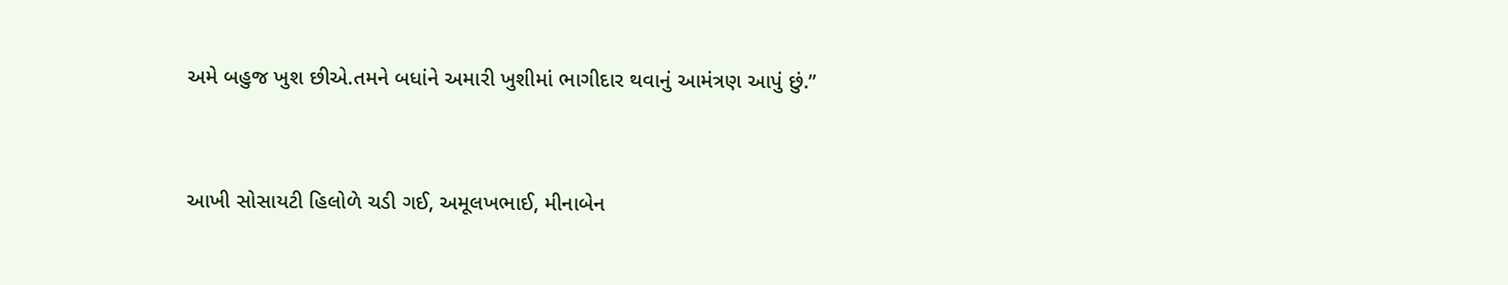અમે બહુજ ખુશ છીએ.તમને બધાંને અમારી ખુશીમાં ભાગીદાર થવાનું આમંત્રણ આપું છું.”



આખી સોસાયટી હિલોળે ચડી ગઈ, અમૂલખભાઈ, મીનાબેન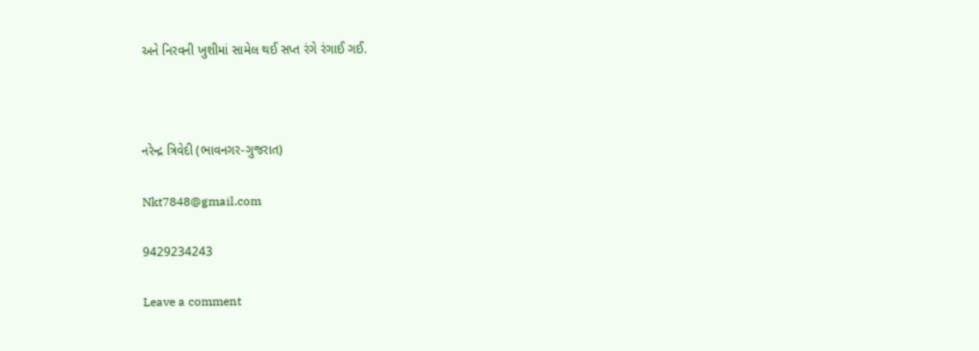અને નિરવની ખુશીમાં સામેલ થઈ સપ્ત રંગે રંગાઈ ગઈ.



નરેન્દ્ર ત્રિવેદી (ભાવનગર-ગુજરાત)

Nkt7848@gmail.com

9429234243

Leave a comment